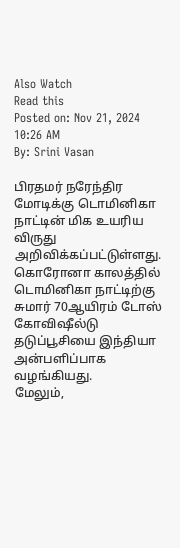Also Watch
Read this
Posted on: Nov 21, 2024 10:26 AM
By: Srini Vasan

பிரதமர் நரேந்திர மோடிக்கு டொமினிகா நாட்டின் மிக உயரிய விருது அறிவிக்கப்பட்டுள்ளது.
கொரோனா காலத்தில் டொமினிகா நாட்டிற்கு சுமார் 70ஆயிரம் டோஸ் கோவிஷீல்டு தடுப்பூசியை இந்தியா அன்பளிப்பாக வழங்கியது.
மேலும்,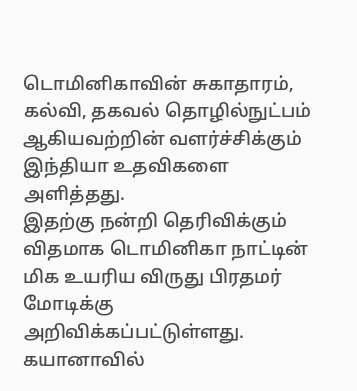டொமினிகாவின் சுகாதாரம், கல்வி, தகவல் தொழில்நுட்பம் ஆகியவற்றின் வளர்ச்சிக்கும் இந்தியா உதவிகளை அளித்தது.
இதற்கு நன்றி தெரிவிக்கும் விதமாக டொமினிகா நாட்டின் மிக உயரிய விருது பிரதமர் மோடிக்கு அறிவிக்கப்பட்டுள்ளது.
கயானாவில்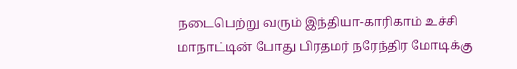நடைபெற்று வரும் இந்தியா-காரிகாம் உச்சி மாநாட்டின் போது பிரதமர் நரேந்திர மோடிக்கு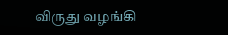விருது வழங்கி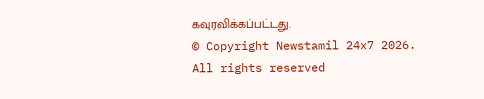கவுரவிக்கப்பட்டது.
© Copyright Newstamil 24x7 2026. All rights reserved